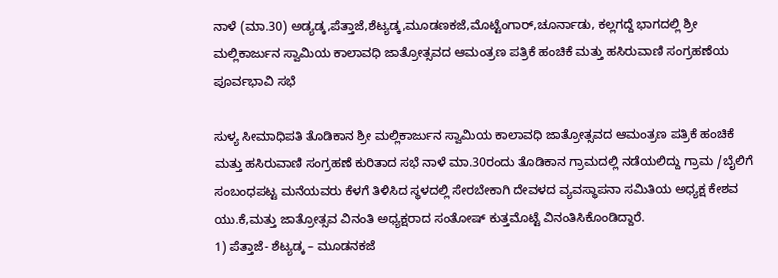ನಾಳೆ (ಮಾ.30) ಅಡ್ಯಡ್ಕ,ಪೆತ್ತಾಜೆ,ಶೆಟ್ಯಡ್ಕ,ಮೂಡಣಕಜೆ,ಮೊಟ್ಟೆಂಗಾರ್,ಚೂರ್ನಾಡು, ಕಲ್ಲಗದ್ದೆ ಭಾಗದಲ್ಲಿ ಶ್ರೀ ಮಲ್ಲಿಕಾರ್ಜುನ ಸ್ವಾಮಿಯ ಕಾಲಾವಧಿ ಜಾತ್ರೋತ್ಸವದ ಆಮಂತ್ರಣ ಪತ್ರಿಕೆ ಹಂಚಿಕೆ ಮತ್ತು ಹಸಿರುವಾಣಿ ಸಂಗ್ರಹಣೆಯ ಪೂರ್ವಭಾವಿ ಸಭೆ

ಸುಳ್ಯ ಸೀಮಾಧಿಪತಿ ತೊಡಿಕಾನ ಶ್ರೀ ಮಲ್ಲಿಕಾರ್ಜುನ ಸ್ವಾಮಿಯ ಕಾಲಾವಧಿ ಜಾತ್ರೋತ್ಸವದ ಆಮಂತ್ರಣ ಪತ್ರಿಕೆ ಹಂಚಿಕೆ ಮತ್ತು ಹಸಿರುವಾಣಿ ಸಂಗ್ರಹಣೆ ಕುರಿತಾದ ಸಭೆ ನಾಳೆ ಮಾ.30ರಂದು ತೊಡಿಕಾನ ಗ್ರಾಮದಲ್ಲಿ ನಡೆಯಲಿದ್ದು ಗ್ರಾಮ /ಬೈಲಿಗೆ ಸಂಬಂಧಪಟ್ಟ ಮನೆಯವರು ಕೆಳಗೆ ತಿಳಿಸಿದ ಸ್ಥಳದಲ್ಲಿ ಸೇರಬೇಕಾಗಿ ದೇವಳದ ವ್ಯವಸ್ಥಾಪನಾ ಸಮಿತಿಯ ಅಧ್ಯಕ್ಷ ಕೇಶವ ಯು.ಕೆ,ಮತ್ತು ಜಾತ್ರೋತ್ಸವ ವಿನಂತಿ ಅಧ್ಯಕ್ಷರಾದ ಸಂತೋಷ್ ಕುತ್ತಮೊಟ್ಟೆ ವಿನಂತಿಸಿಕೊಂಡಿದ್ದಾರೆ.
1) ಪೆತ್ತಾಜೆ- ಶೆಟ್ಯಡ್ಕ – ಮೂಡನಕಜೆ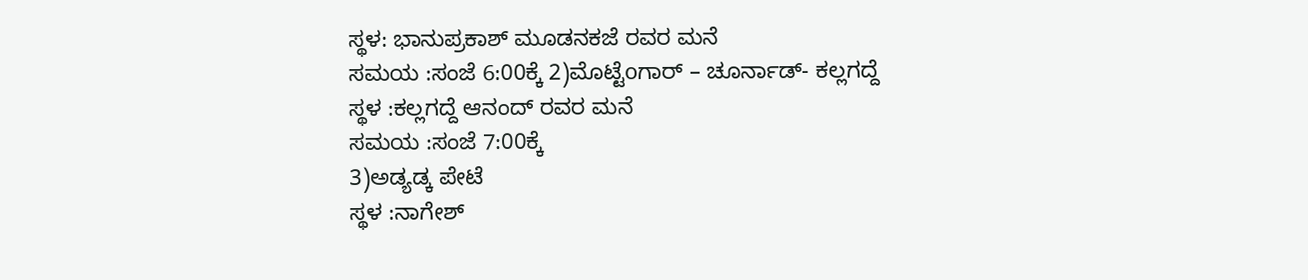ಸ್ಥಳ: ಭಾನುಪ್ರಕಾಶ್ ಮೂಡನಕಜೆ ರವರ ಮನೆ
ಸಮಯ :ಸಂಜೆ 6:00ಕ್ಕೆ 2)ಮೊಟ್ಟೆoಗಾರ್ – ಚೂರ್ನಾಡ್- ಕಲ್ಲಗದ್ದೆ
ಸ್ಥಳ :ಕಲ್ಲಗದ್ದೆ ಆನಂದ್ ರವರ ಮನೆ
ಸಮಯ :ಸಂಜೆ 7:00ಕ್ಕೆ
3)ಅಡ್ಯಡ್ಕ ಪೇಟೆ
ಸ್ಥಳ :ನಾಗೇಶ್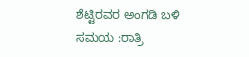ಶೆಟ್ಟಿರವರ ಅಂಗಡಿ ಬಳಿ
ಸಮಯ :ರಾತ್ರಿ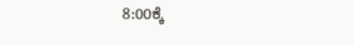8:00ಕ್ಕೆ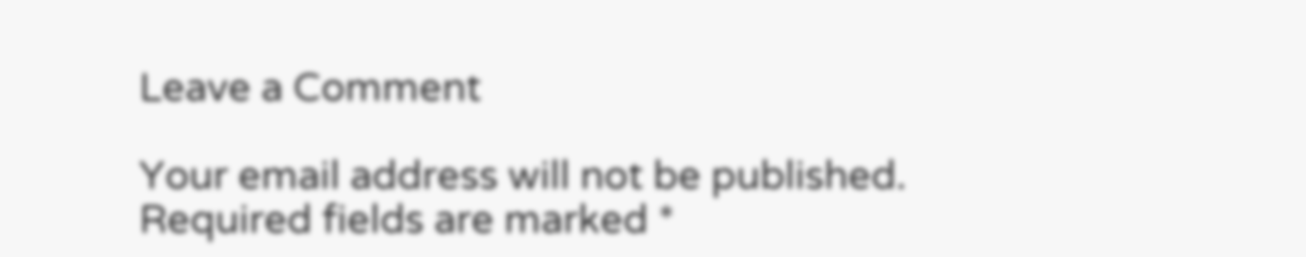Leave a Comment

Your email address will not be published. Required fields are marked *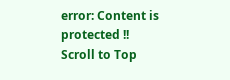error: Content is protected !!
Scroll to Top